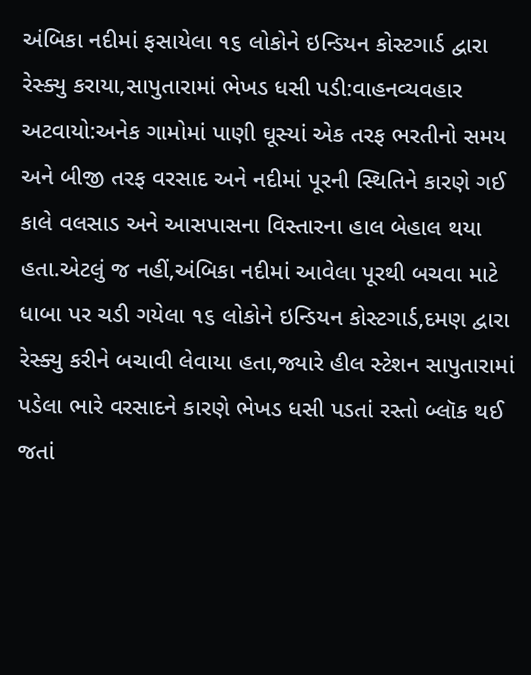અંબિકા નદીમાં ફસાયેલા ૧૬ લોકોને ઇન્ડિયન કોસ્ટગાર્ડ દ્વારા રેસ્ક્યુ કરાયા,સાપુતારામાં ભેખડ ધસી પડી:વાહનવ્યવહાર અટવાયો:અનેક ગામોમાં પાણી ઘૂસ્યાં એક તરફ ભરતીનો સમય અને બીજી તરફ વરસાદ અને નદીમાં પૂરની સ્થિતિને કારણે ગઈ કાલે વલસાડ અને આસપાસના વિસ્તારના હાલ બેહાલ થયા હતા.એટલું જ નહીં,અંબિકા નદીમાં આવેલા પૂરથી બચવા માટે ધાબા પર ચડી ગયેલા ૧૬ લોકોને ઇન્ડિયન કોસ્ટગાર્ડ,દમણ દ્વારા રેસ્ક્યુ કરીને બચાવી લેવાયા હતા,જ્યારે હીલ સ્ટેશન સાપુતારામાં પડેલા ભારે વરસાદને કારણે ભેખડ ધસી પડતાં રસ્તો બ્લૉક થઈ જતાં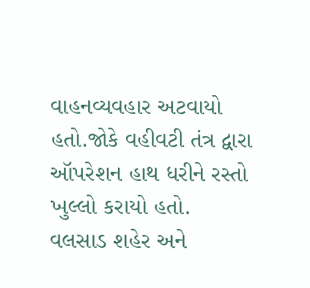વાહનવ્યવહાર અટવાયો હતો.જોકે વહીવટી તંત્ર દ્વારા ઑપરેશન હાથ ધરીને રસ્તો ખુલ્લો કરાયો હતો.
વલસાડ શહેર અને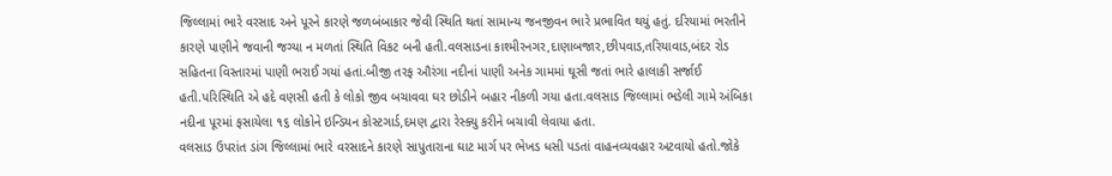જિલ્લામાં ભારે વરસાદ અને પૂરને કારણે જળબંબાકાર જેવી સ્થિતિ થતાં સામાન્ય જનજીવન ભારે પ્રભાવિત થયું હતું. દરિયામાં ભરતીને કારણે પાણીને જવાની જગ્યા ન મળતાં સ્થિતિ વિકટ બની હતી.વલસાડના કાશ્મીરનગર,દાણાબજાર,છીપવાડ,તરિયાવાડ,બંદર રોડ સહિતના વિસ્તારમાં પાણી ભરાઈ ગયાં હતાં.બીજી તરફ ઔરંગા નદીનાં પાણી અનેક ગામમાં ઘૂસી જતાં ભારે હાલાકી સર્જાઈ હતી.પરિસ્થિતિ એ હદે વણસી હતી કે લોકો જીવ બચાવવા ઘર છોડીને બહાર નીકળી ગયા હતા.વલસાડ જિલ્લામાં ભડેલી ગામે અંબિકા નદીના પૂરમાં ફસાયેલા ૧૬ લોકોને ઇન્ડિયન કોસ્ટગાર્ડ,દમણ દ્વારા રેસ્ક્યુ કરીને બચાવી લેવાયા હતા.
વલસાડ ઉપરાંત ડાંગ જિલ્લામાં ભારે વરસાદને કારણે સાપુતારાના ઘાટ માર્ગ પર ભેખડ ધસી પડતાં વાહનવ્યવહાર અટવાયો હતો.જોકે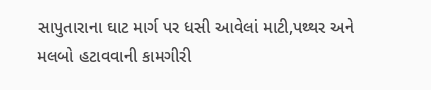સાપુતારાના ઘાટ માર્ગ પર ધસી આવેલાં માટી,પથ્થર અને મલબો હટાવવાની કામગીરી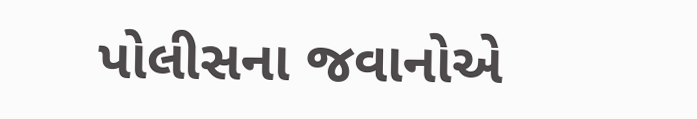પોલીસના જવાનોએ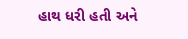હાથ ધરી હતી અને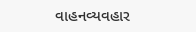વાહનવ્યવહાર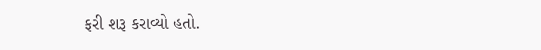ફરી શરૂ કરાવ્યો હતો.